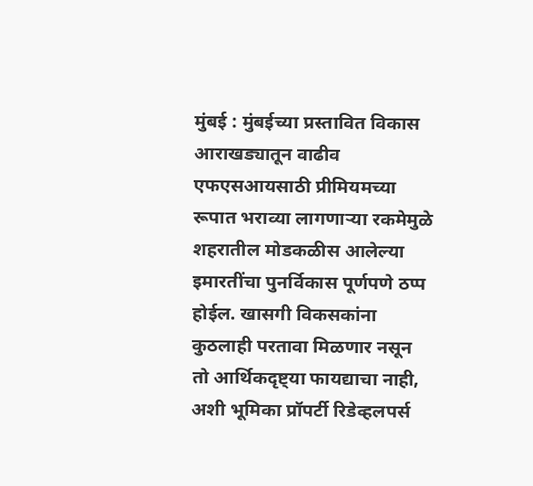मुंबई : मुंबईच्या प्रस्तावित विकास आराखड्यातून वाढीव एफएसआयसाठी प्रीमियमच्या रूपात भराव्या लागणाऱ्या रकमेमुळे शहरातील मोडकळीस आलेल्या इमारतींचा पुनर्विकास पूर्णपणे ठप्प होईल. खासगी विकसकांना कुठलाही परतावा मिळणार नसून तो आर्थिकदृष्ट्या फायद्याचा नाही, अशी भूमिका प्रॉपर्टी रिडेव्हलपर्स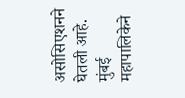असोसिएशनने घेतली आहे.
मुंबई महापालिकेने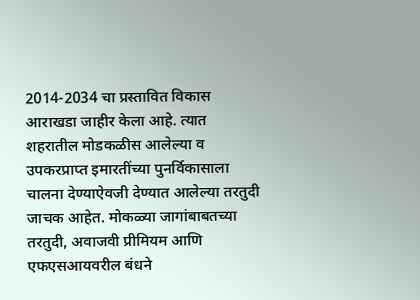2014-2034 चा प्रस्तावित विकास आराखडा जाहीर केला आहे. त्यात शहरातील मोडकळीस आलेल्या व उपकरप्राप्त इमारतींच्या पुनर्विकासाला चालना देण्याऐवजी देण्यात आलेल्या तरतुदी जाचक आहेत. मोकळ्या जागांबाबतच्या तरतुदी, अवाजवी प्रीमियम आणि एफएसआयवरील बंधने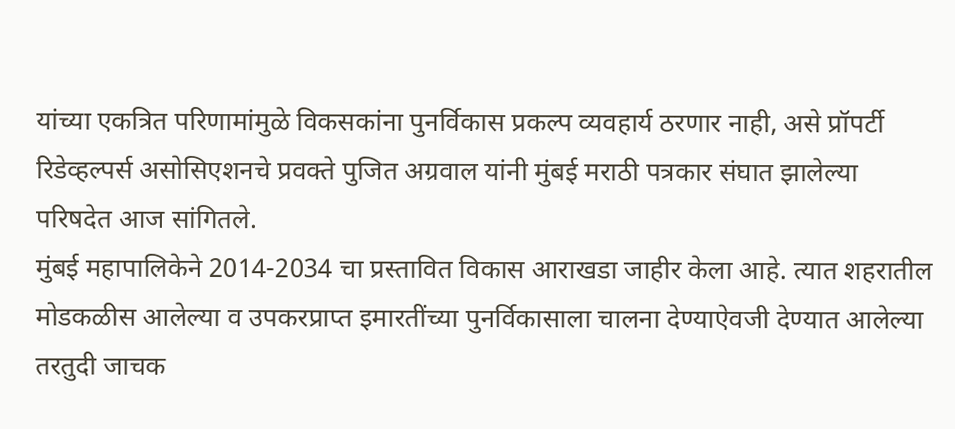यांच्या एकत्रित परिणामांमुळे विकसकांना पुनर्विकास प्रकल्प व्यवहार्य ठरणार नाही, असे प्रॉपर्टी रिडेव्हल्पर्स असोसिएशनचे प्रवक्ते पुजित अग्रवाल यांनी मुंबई मराठी पत्रकार संघात झालेल्या परिषदेत आज सांगितले.
मुंबई महापालिकेने 2014-2034 चा प्रस्तावित विकास आराखडा जाहीर केला आहे. त्यात शहरातील मोडकळीस आलेल्या व उपकरप्राप्त इमारतींच्या पुनर्विकासाला चालना देण्याऐवजी देण्यात आलेल्या तरतुदी जाचक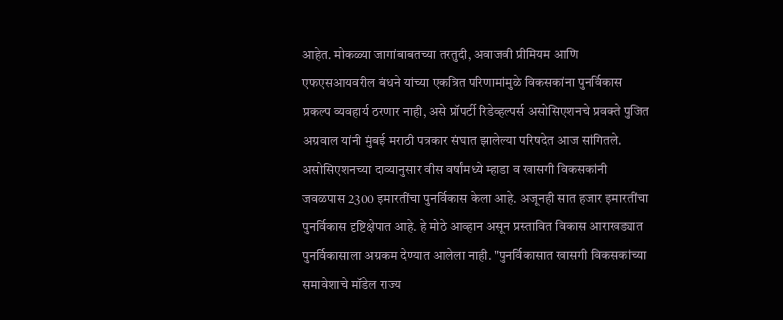आहेत. मोकळ्या जागांबाबतच्या तरतुदी, अवाजवी प्रीमियम आणि एफएसआयवरील बंधने यांच्या एकत्रित परिणामांमुळे विकसकांना पुनर्विकास प्रकल्प व्यवहार्य ठरणार नाही, असे प्रॉपर्टी रिडेव्हल्पर्स असोसिएशनचे प्रवक्ते पुजित अग्रवाल यांनी मुंबई मराठी पत्रकार संघात झालेल्या परिषदेत आज सांगितले.
असोसिएशनच्या दाव्यानुसार वीस वर्षांमध्ये म्हाडा व खासगी विकसकांनी जवळपास 2300 इमारतींचा पुनर्विकास केला आहे. अजूनही सात हजार इमारतींचा पुनर्विकास दृष्टिक्षेपात आहे. हे मोठे आव्हान असून प्रस्तावित विकास आराखड्यात पुनर्विकासाला अग्रकम देण्यात आलेला नाही. "पुनर्विकासात खासगी विकसकांच्या समावेशाचे मॉडेल राज्य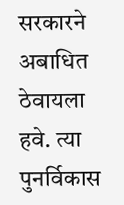सरकारने अबाधित ठेवायला हवे. त्या पुनर्विकास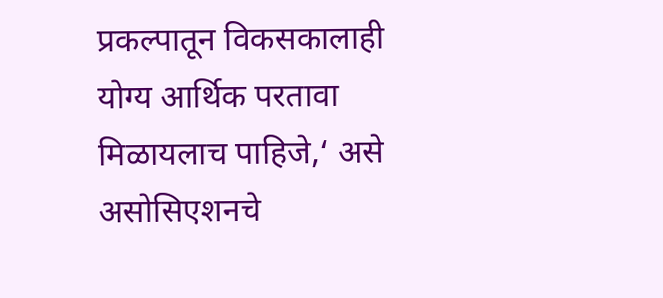प्रकल्पातून विकसकालाही योग्य आर्थिक परतावा मिळायलाच पाहिजे,‘ असे असोसिएशनचे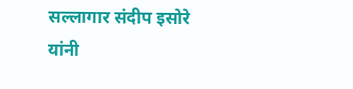सल्लागार संदीप इसोरे यांनी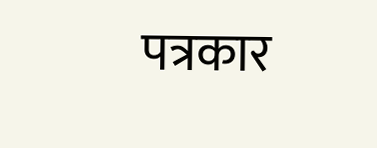पत्रकार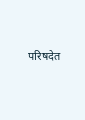परिषदेत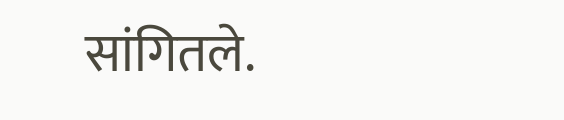सांगितले.